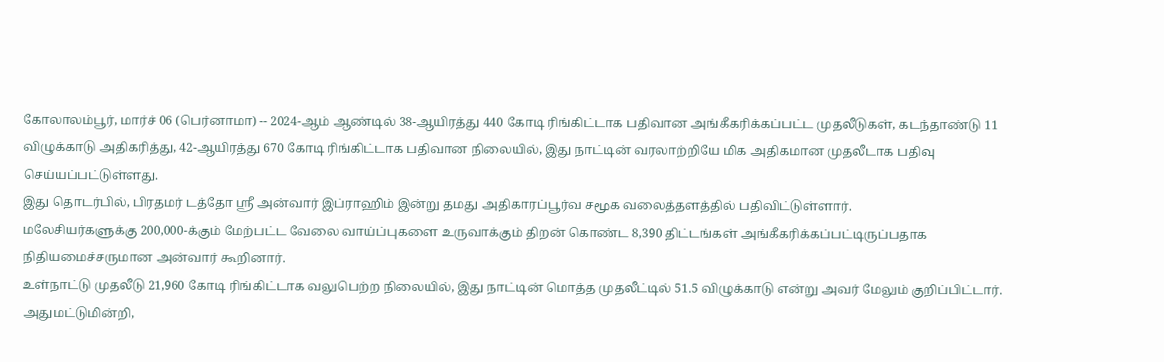கோலாலம்பூர், மார்ச் 06 (பெர்னாமா) -- 2024-ஆம் ஆண்டில் 38-ஆயிரத்து 440 கோடி ரிங்கிட்டாக பதிவான அங்கீகரிக்கப்பட்ட முதலீடுகள், கடந்தாண்டு 11 விழுக்காடு அதிகரித்து, 42-ஆயிரத்து 670 கோடி ரிங்கிட்டாக பதிவான நிலையில், இது நாட்டின் வரலாற்றியே மிக அதிகமான முதலீடாக பதிவு செய்யப்பட்டுள்ளது.
இது தொடர்பில், பிரதமர் டத்தோ ஶ்ரீ அன்வார் இப்ராஹிம் இன்று தமது அதிகாரப்பூர்வ சமூக வலைத்தளத்தில் பதிவிட்டுள்ளார்.
மலேசியர்களுக்கு 200,000-க்கும் மேற்பட்ட வேலை வாய்ப்புகளை உருவாக்கும் திறன் கொண்ட 8,390 திட்டங்கள் அங்கீகரிக்கப்பட்டிருப்பதாக நிதியமைச்சருமான அன்வார் கூறினார்.
உள்நாட்டு முதலீடு 21,960 கோடி ரிங்கிட்டாக வலுபெற்ற நிலையில், இது நாட்டின் மொத்த முதலீட்டில் 51.5 விழுக்காடு என்று அவர் மேலும் குறிப்பிட்டார்.
அதுமட்டுமின்றி,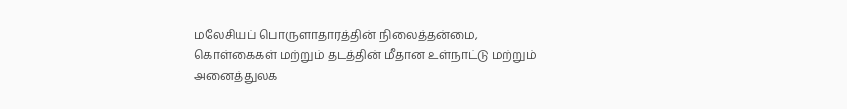மலேசியப் பொருளாதாரத்தின் நிலைத்தன்மை, கொள்கைகள் மற்றும் தடத்தின் மீதான உள்நாட்டு மற்றும் அனைத்துலக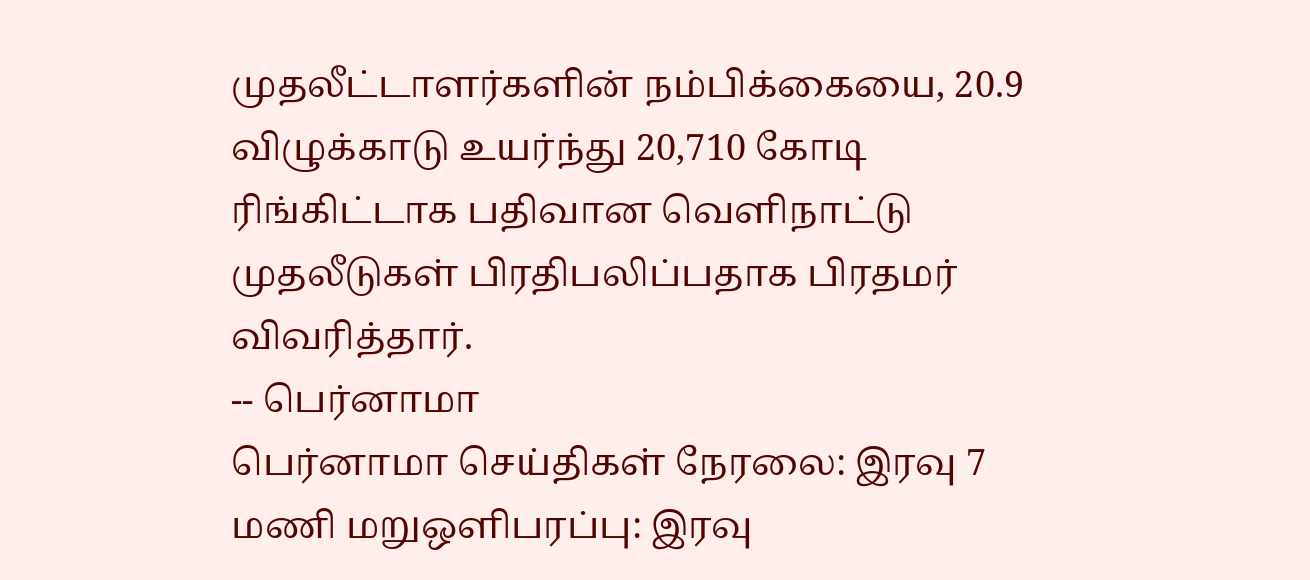முதலீட்டாளர்களின் நம்பிக்கையை, 20.9 விழுக்காடு உயர்ந்து 20,710 கோடி ரிங்கிட்டாக பதிவான வெளிநாட்டு முதலீடுகள் பிரதிபலிப்பதாக பிரதமர் விவரித்தார்.
-- பெர்னாமா
பெர்னாமா செய்திகள் நேரலை: இரவு 7 மணி மறுஒளிபரப்பு: இரவு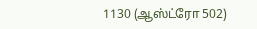1130 (ஆஸ்ட்ரோ 502)